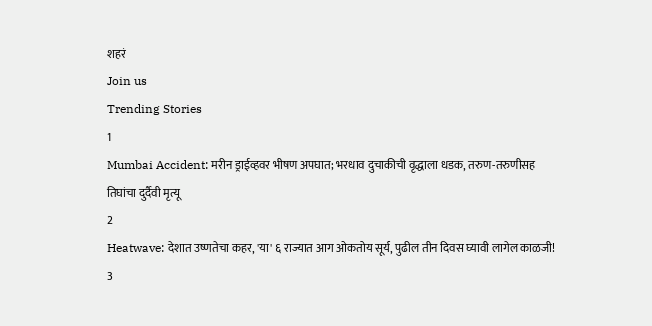शहरं
Join us
Trending Stories
1
Mumbai Accident: मरीन ड्राईव्हवर भीषण अपघात; भरधाव दुचाकीची वृद्धाला धडक, तरुण-तरुणीसह तिघांचा दुर्दैवी मृत्यू
2
Heatwave: देशात उष्णतेचा कहर, 'या' ६ राज्यात आग ओकतोय सूर्य, पुढील तीन दिवस घ्यावी लागेल काळजी!
3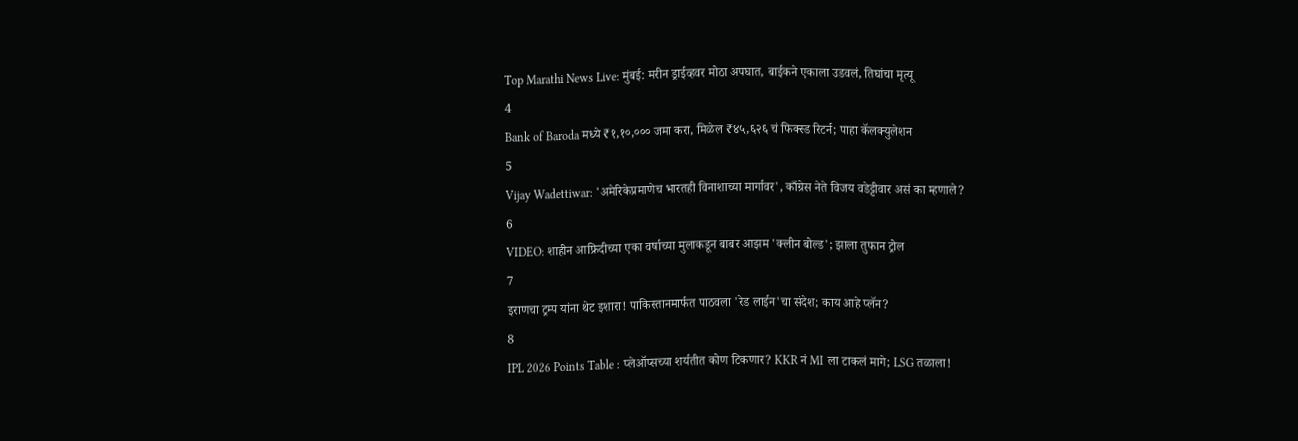Top Marathi News Live: मुंबई: मरीन ड्राईव्हवर मोठा अपघात, बाईकने एकाला उडवलं, तिघांचा मृत्यू
4
Bank of Baroda मध्ये ₹१,१०,००० जमा करा, मिळेल ₹४५,६२६ चं फिक्स्ड रिटर्न; पाहा कॅलक्युलेशन
5
Vijay Wadettiwar: 'अमेरिकेप्रमाणेच भारतही विनाशाच्या मार्गावर', काँग्रेस नेते विजय वडेट्टीवार असं का म्हणाले?
6
VIDEO: शाहीन आफ्रिदीच्या एका वर्षाच्या मुलाकडून बाबर आझम 'क्लीन बोल्ड'; झाला तुफान ट्रोल
7
इराणचा ट्रम्प यांना थेट इशारा! पाकिस्तानमार्फत पाठवला 'रेड लाईन'चा संदेश; काय आहे प्लॅन?
8
IPL 2026 Points Table : प्लेऑप्सच्या शर्यतीत कोण टिकणार? KKR नं MI ला टाकलं मागे; LSG तळाला!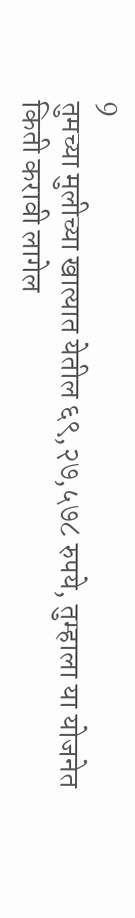9
तुमच्या मुलीच्या खात्यात येतील ६९,२७,५७८ रुपये, तुम्हाला या योजनेत किती करावी लागेल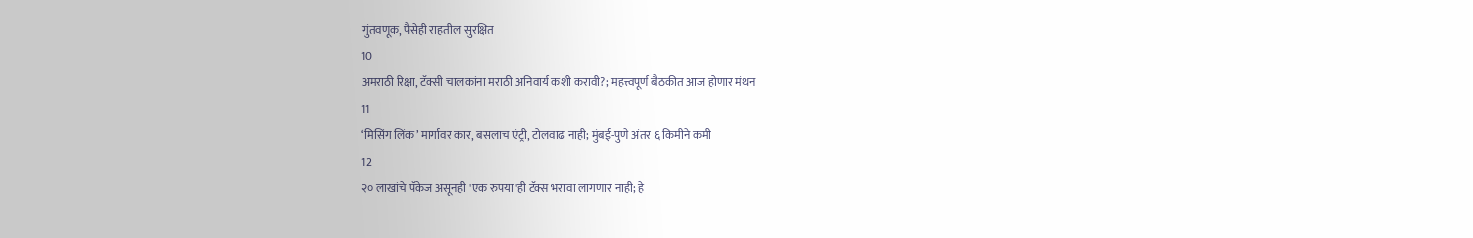गुंतवणूक, पैसेही राहतील सुरक्षित
10
अमराठी रिक्षा, टॅक्सी चालकांना मराठी अनिवार्य कशी करावी?; महत्त्वपूर्ण बैठकीत आज होणार मंथन
11
‘मिसिंग लिंक’ मार्गावर कार, बसलाच एंट्री, टोलवाढ नाही; मुंबई-पुणे अंतर ६ किमीने कमी
12
२० लाखांचे पॅकेज असूनही 'एक रुपया'ही टॅक्स भरावा लागणार नाही; हे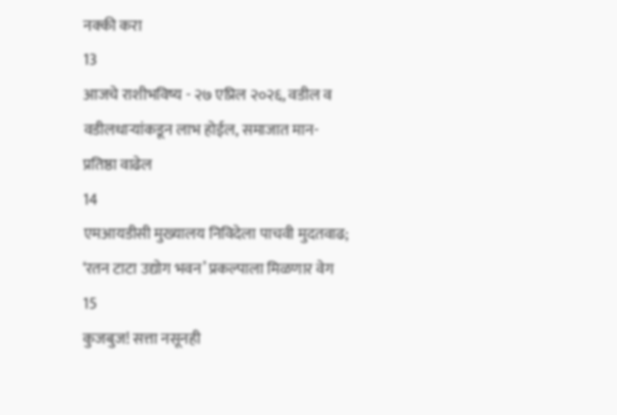नक्की करा
13
आजचे राशीभविष्य - २७ एप्रिल २०२६, वडील व वडीलधार्‍यांकडून लाभ होईल, समाजात मान-प्रतिष्ठा वाढेल
14
एमआयडीसी मुख्यालय निविदेला पाचवी मुदतवाढ; ‘रतन टाटा उद्योग भवन’ प्रकल्पाला मिळणार वेग
15
कुजबुज! सत्ता नसूनही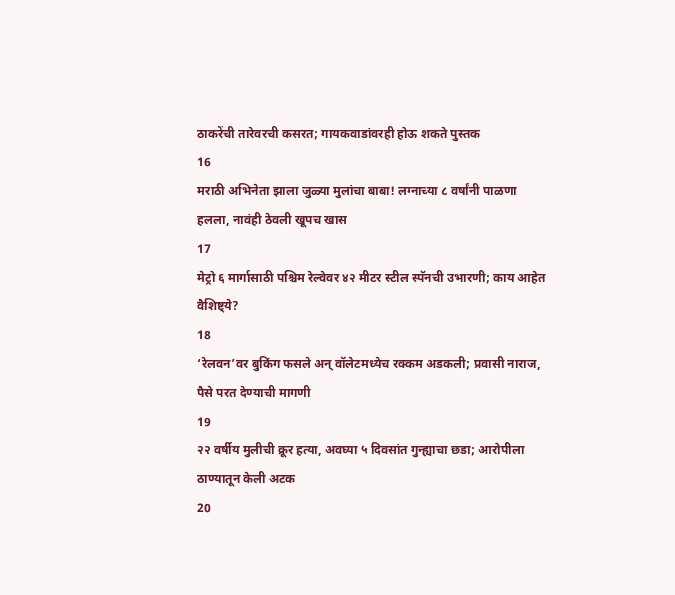ठाकरेंची तारेवरची कसरत; गायकवाडांवरही होऊ शकते पुस्तक
16
मराठी अभिनेता झाला जुळ्या मुलांचा बाबा! लग्नाच्या ८ वर्षांनी पाळणा हलला, नावंही ठेवली खूपच खास
17
मेट्रो ६ मार्गासाठी पश्चिम रेल्वेवर ४२ मीटर स्टील स्पॅनची उभारणी; काय आहेत वैशिष्ट्ये?
18
‘रेलवन’वर बुकिंग फसले अन् वॉलेटमध्येच रक्कम अडकली; प्रवासी नाराज, पैसे परत देण्याची मागणी
19
२२ वर्षीय मुलीची क्रूर हत्या, अवघ्या ५ दिवसांत गुन्ह्याचा छडा; आरोपीला ठाण्यातून केली अटक
20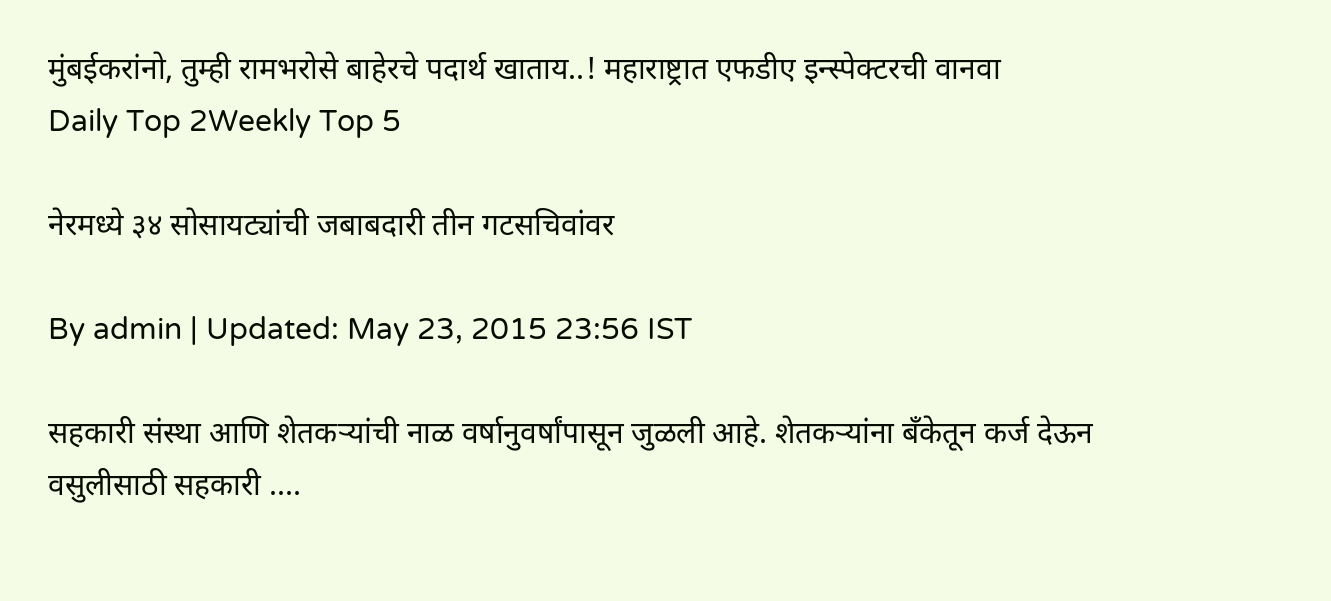मुंबईकरांनो, तुम्ही रामभरोसे बाहेरचे पदार्थ खाताय..! महाराष्ट्रात एफडीए इन्स्पेक्टरची वानवा
Daily Top 2Weekly Top 5

नेरमध्ये ३४ सोसायट्यांची जबाबदारी तीन गटसचिवांवर

By admin | Updated: May 23, 2015 23:56 IST

सहकारी संस्था आणि शेतकऱ्यांची नाळ वर्षानुवर्षांपासून जुळली आहे. शेतकऱ्यांना बँकेतून कर्ज देऊन वसुलीसाठी सहकारी ....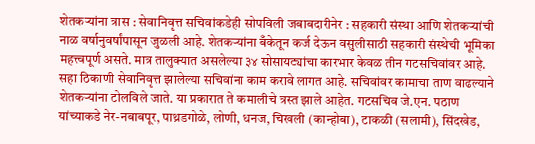शेतकऱ्यांना त्रास : सेवानिवृत्त सचिवांकडेही सोपविली जबाबदारीनेर : सहकारी संस्था आणि शेतकऱ्यांची नाळ वर्षानुवर्षांपासून जुळली आहे. शेतकऱ्यांना बँकेतून कर्ज देऊन वसुलीसाठी सहकारी संस्थेची भूमिका महत्त्वपूर्ण असते. मात्र तालुक्यात असलेल्या ३४ सोसायट्यांचा कारभार केवळ तीन गटसचिवांवर आहे. सहा ठिकाणी सेवानिवृत्त झालेल्या सचिवांना काम करावे लागत आहे. सचिवांवर कामाचा ताण वाढल्याने शेतकऱ्यांना टोलविले जाते. या प्रकारात ते कमालीचे त्रस्त झाले आहेत. गटसचिव जे.एन. पठाण यांच्याकडे नेर-नबाबपूर, पाथ्रडगोळे, लोणी, धनज, चिखली (कान्होबा), टाकळी (सलामी), सिंदखेड,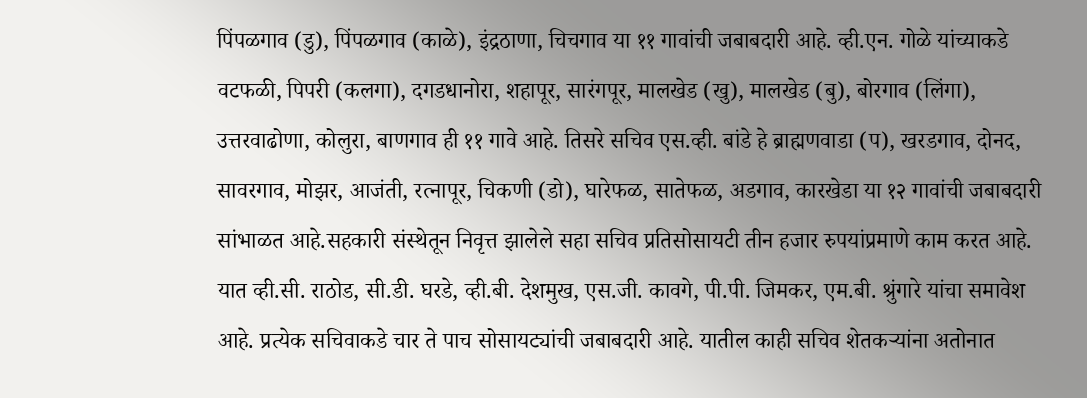पिंपळगाव (डु), पिंपळगाव (काळे), इंद्रठाणा, चिचगाव या ११ गावांची जबाबदारी आहे. व्ही.एन. गोळे यांच्याकडे वटफळी, पिपरी (कलगा), दगडधानोरा, शहापूर, सारंगपूर, मालखेड (खु), मालखेड (बु), बोरगाव (लिंगा), उत्तरवाढोणा, कोलुरा, बाणगाव ही ११ गावे आहे. तिसरे सचिव एस.व्ही. बांडे हे ब्राह्मणवाडा (प), खरडगाव, दोनद, सावरगाव, मोझर, आजंती, रत्नापूर, चिकणी (डो), घारेफळ, सातेफळ, अडगाव, कारखेडा या १२ गावांची जबाबदारी सांभाळत आहे.सहकारी संस्थेतून निवृत्त झालेले सहा सचिव प्रतिसोसायटी तीन हजार रुपयांप्रमाणे काम करत आहे. यात व्ही.सी. राठोड, सी.डी. घरडे, व्ही.बी. देशमुख, एस.जी. कावगे, पी.पी. जिमकर, एम.बी. श्रुंगारे यांचा समावेश आहे. प्रत्येक सचिवाकडे चार ते पाच सोसायट्यांची जबाबदारी आहे. यातील काही सचिव शेतकऱ्यांना अतोनात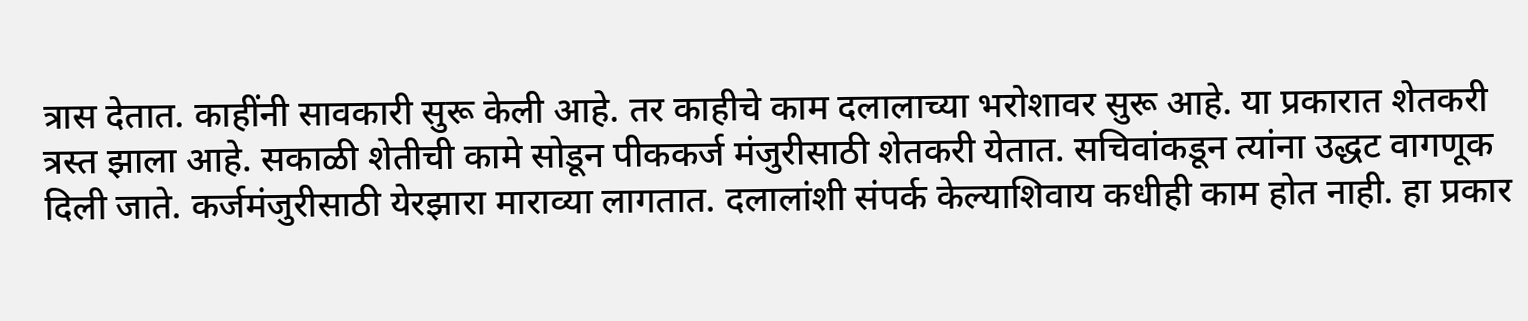त्रास देतात. काहींनी सावकारी सुरू केली आहे. तर काहीचे काम दलालाच्या भरोशावर सुरू आहे. या प्रकारात शेतकरी त्रस्त झाला आहे. सकाळी शेतीची कामे सोडून पीककर्ज मंजुरीसाठी शेतकरी येतात. सचिवांकडून त्यांना उद्धट वागणूक दिली जाते. कर्जमंजुरीसाठी येरझारा माराव्या लागतात. दलालांशी संपर्क केल्याशिवाय कधीही काम होत नाही. हा प्रकार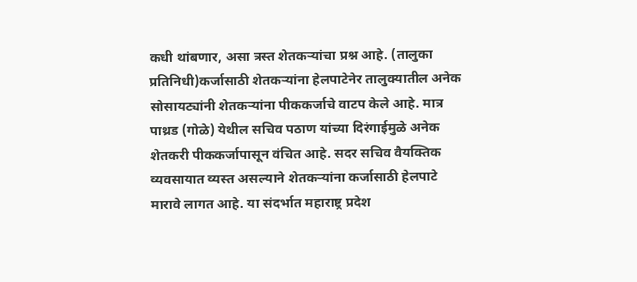कधी थांबणार, असा त्रस्त शेतकऱ्यांचा प्रश्न आहे. (तालुका प्रतिनिधी)कर्जासाठी शेतकऱ्यांना हेलपाटेनेर तालुक्यातील अनेक सोसायट्यांनी शेतकऱ्यांना पीककर्जाचे वाटप केले आहे. मात्र पाथ्रड (गोळे) येथील सचिव पठाण यांच्या दिरंगाईमुळे अनेक शेतकरी पीककर्जापासून वंचित आहे. सदर सचिव वैयक्तिक व्यवसायात व्यस्त असल्याने शेतकऱ्यांना कर्जासाठी हेलपाटे मारावे लागत आहे. या संदर्भात महाराष्ट्र प्रदेश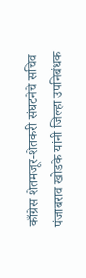काँग्रेस शेतमजूर-शेतकरी संघटनेचे सचिव पंजाबराव खोडके यांनी जिल्हा उपनिबंधक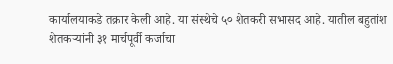कार्यालयाकडे तक्रार केली आहे. या संस्थेचे ५० शेतकरी सभासद आहे. यातील बहुतांश शेतकऱ्यांनी ३१ मार्चपूर्वी कर्जाचा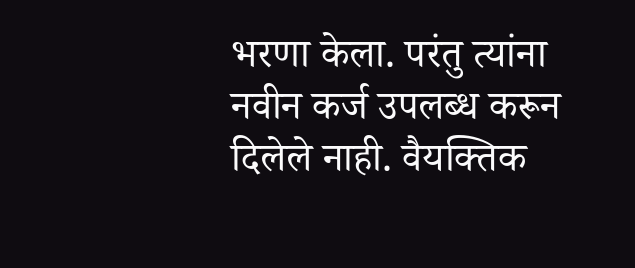भरणा केला. परंतु त्यांना नवीन कर्ज उपलब्ध करून दिलेले नाही. वैयक्तिक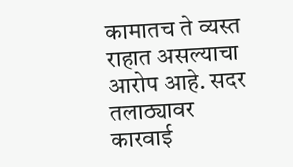कामातच ते व्यस्त राहात असल्याचा आरोप आहे. सदर तलाठ्यावर कारवाई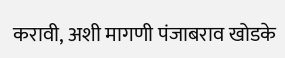करावी, अशी मागणी पंजाबराव खोडके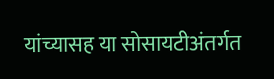यांच्यासह या सोसायटीअंतर्गत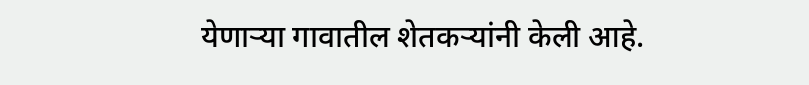येणाऱ्या गावातील शेतकऱ्यांनी केली आहे.